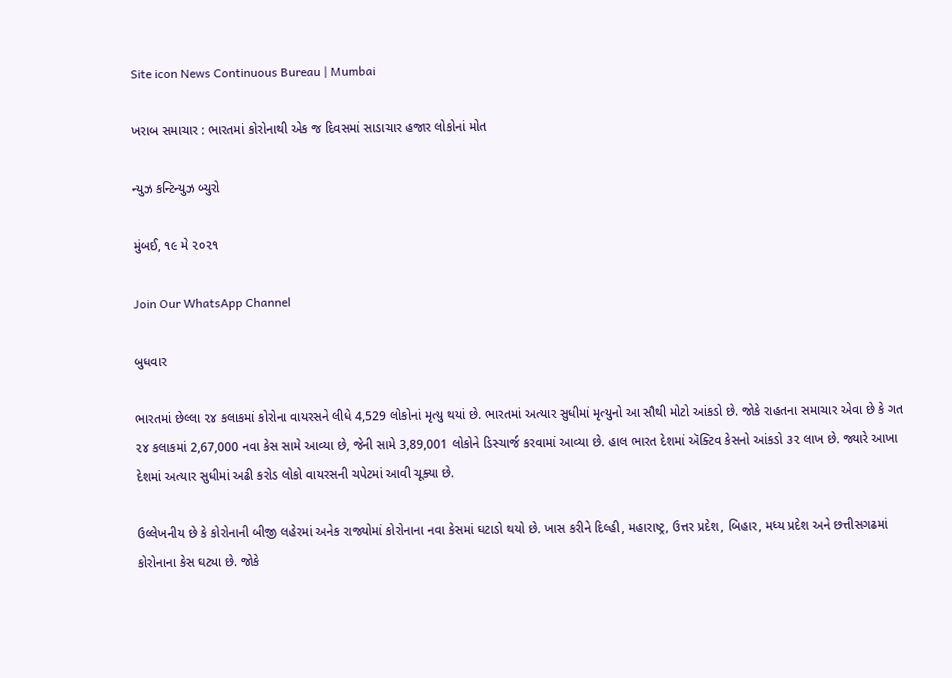Site icon News Continuous Bureau | Mumbai

ખરાબ સમાચાર : ભારતમાં કોરોનાથી એક જ દિવસમાં સાડાચાર હજાર લોકોનાં મોત

ન્યુઝ કન્ટિન્યુઝ બ્યુરો

મુંબઈ, ૧૯ મે ૨૦૨૧

Join Our WhatsApp Channel

બુધવાર

ભારતમાં છેલ્લા ૨૪ કલાકમાં કોરોના વાયરસને લીધે 4,529 લોકોનાં મૃત્યુ થયાં છે. ભારતમાં અત્યાર સુધીમાં મૃત્યુનો આ સૌથી મોટો આંકડો છે. જોકે રાહતના સમાચાર એવા છે કે ગત ૨૪ કલાકમાં 2,67,000 નવા કેસ સામે આવ્યા છે, જેની સામે 3,89,001 લોકોને ડિસ્ચાર્જ કરવામાં આવ્યા છે. હાલ ભારત દેશમાં ઍક્ટિવ કેસનો આંકડો ૩૨ લાખ છે. જ્યારે આખા દેશમાં અત્યાર સુધીમાં અઢી કરોડ લોકો વાયરસની ચપેટમાં આવી ચૂક્યા છે.

ઉલ્લેખનીય છે કે કોરોનાની બીજી લહેરમાં અનેક રાજ્યોમાં કોરોનાના નવા કેસમાં ઘટાડો થયો છે. ખાસ કરીને દિલ્હી, મહારાષ્ટ્ર, ઉત્તર પ્રદેશ, બિહાર, મધ્ય પ્રદેશ અને છત્તીસગઢમાં કોરોનાના કેસ ઘટ્યા છે. જોકે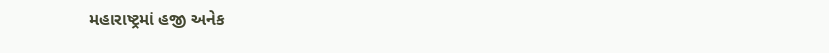મહારાષ્ટ્રમાં હજી અનેક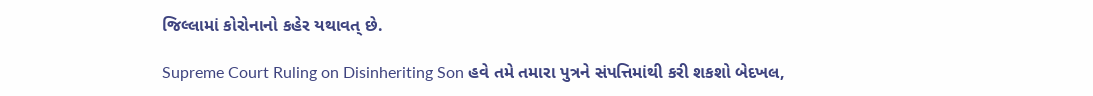જિલ્લામાં કોરોનાનો કહેર યથાવત્ છે.

Supreme Court Ruling on Disinheriting Son હવે તમે તમારા પુત્રને સંપત્તિમાંથી કરી શકશો બેદખલ,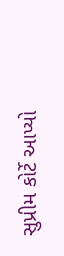સુપ્રીમ કોર્ટે આપ્યો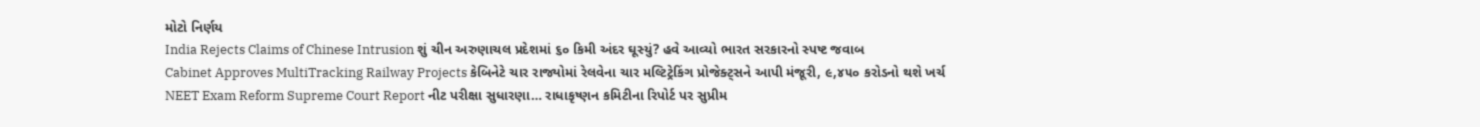મોટો નિર્ણય
India Rejects Claims of Chinese Intrusion શું ચીન અરુણાચલ પ્રદેશમાં ૬૦ કિમી અંદર ઘૂસ્યું? હવે આવ્યો ભારત સરકારનો સ્પષ્ટ જવાબ
Cabinet Approves MultiTracking Railway Projects કેબિનેટે ચાર રાજ્યોમાં રેલવેના ચાર મલ્ટિટ્રેકિંગ પ્રોજેક્ટ્સને આપી મંજૂરી, ૯,૪૫૦ કરોડનો થશે ખર્ચ
NEET Exam Reform Supreme Court Report નીટ પરીક્ષા સુધારણા… રાધાકૃષ્ણન કમિટીના રિપોર્ટ પર સુપ્રીમ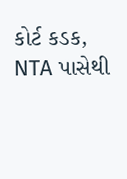કોર્ટ કડક, NTA પાસેથી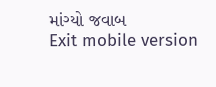માંગ્યો જવાબ
Exit mobile version